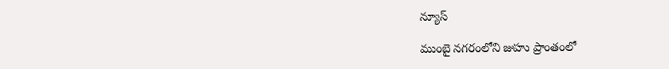న్యూస్

ముంబై నగరంలోని జుహు ప్రాంతంలో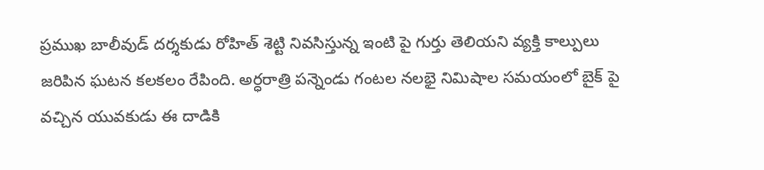ప్రముఖ బాలీవుడ్ దర్శకుడు రోహిత్ శెట్టి నివసిస్తున్న ఇంటి పై గుర్తు తెలియని వ్యక్తి కాల్పులు జరిపిన ఘటన కలకలం రేపింది. అర్ధరాత్రి పన్నెండు గంటల నలభై నిమిషాల సమయంలో బైక్ పై వచ్చిన యువకుడు ఈ దాడికి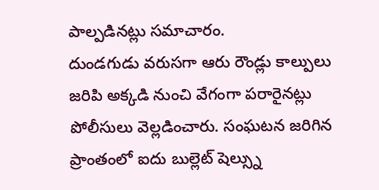పాల్పడినట్లు సమాచారం.
దుండగుడు వరుసగా ఆరు రౌండ్లు కాల్పులు జరిపి అక్కడి నుంచి వేగంగా పరారైనట్లు పోలీసులు వెల్లడించారు. సంఘటన జరిగిన ప్రాంతంలో ఐదు బుల్లెట్ షెల్స్ను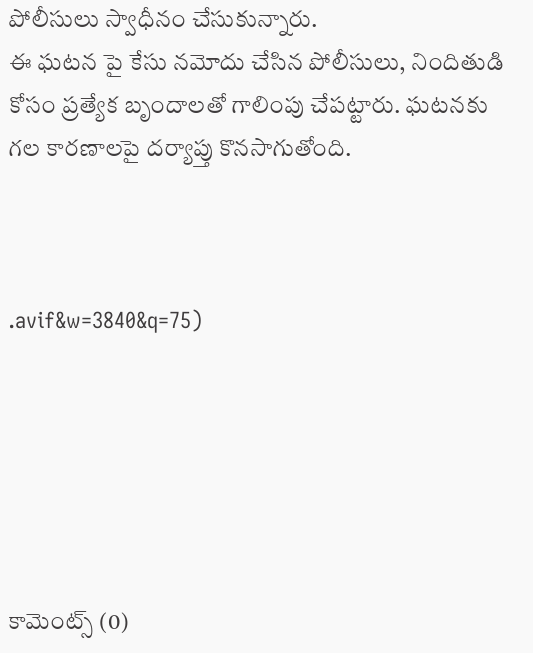పోలీసులు స్వాధీనం చేసుకున్నారు.
ఈ ఘటన పై కేసు నమోదు చేసిన పోలీసులు, నిందితుడి కోసం ప్రత్యేక బృందాలతో గాలింపు చేపట్టారు. ఘటనకు గల కారణాలపై దర్యాప్తు కొనసాగుతోంది.



.avif&w=3840&q=75)






కామెంట్స్ (0)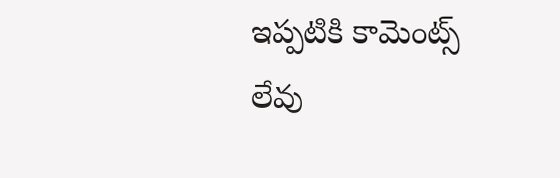ఇప్పటికి కామెంట్స్ లేవు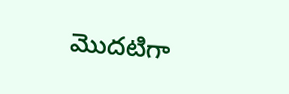మొదటిగా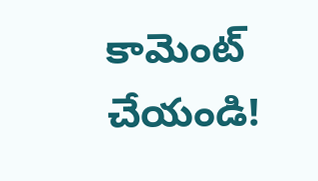కామెంట్ చేయండి!